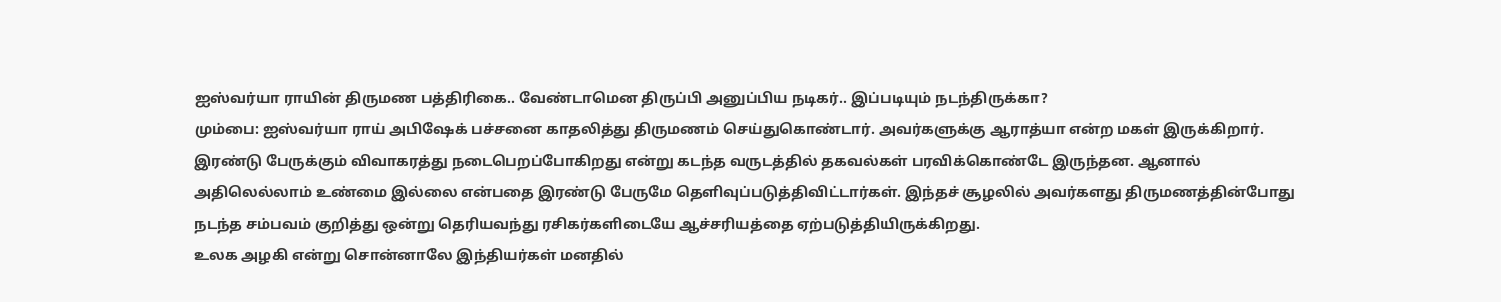ஐஸ்வர்யா ராயின் திருமண பத்திரிகை.. வேண்டாமென திருப்பி அனுப்பிய நடிகர்.. இப்படியும் நடந்திருக்கா?
மும்பை: ஐஸ்வர்யா ராய் அபிஷேக் பச்சனை காதலித்து திருமணம் செய்துகொண்டார். அவர்களுக்கு ஆராத்யா என்ற மகள் இருக்கிறார். இரண்டு பேருக்கும் விவாகரத்து நடைபெறப்போகிறது என்று கடந்த வருடத்தில் தகவல்கள் பரவிக்கொண்டே இருந்தன. ஆனால் அதிலெல்லாம் உண்மை இல்லை என்பதை இரண்டு பேருமே தெளிவுப்படுத்திவிட்டார்கள். இந்தச் சூழலில் அவர்களது திருமணத்தின்போது நடந்த சம்பவம் குறித்து ஒன்று தெரியவந்து ரசிகர்களிடையே ஆச்சரியத்தை ஏற்படுத்தியிருக்கிறது.
உலக அழகி என்று சொன்னாலே இந்தியர்கள் மனதில்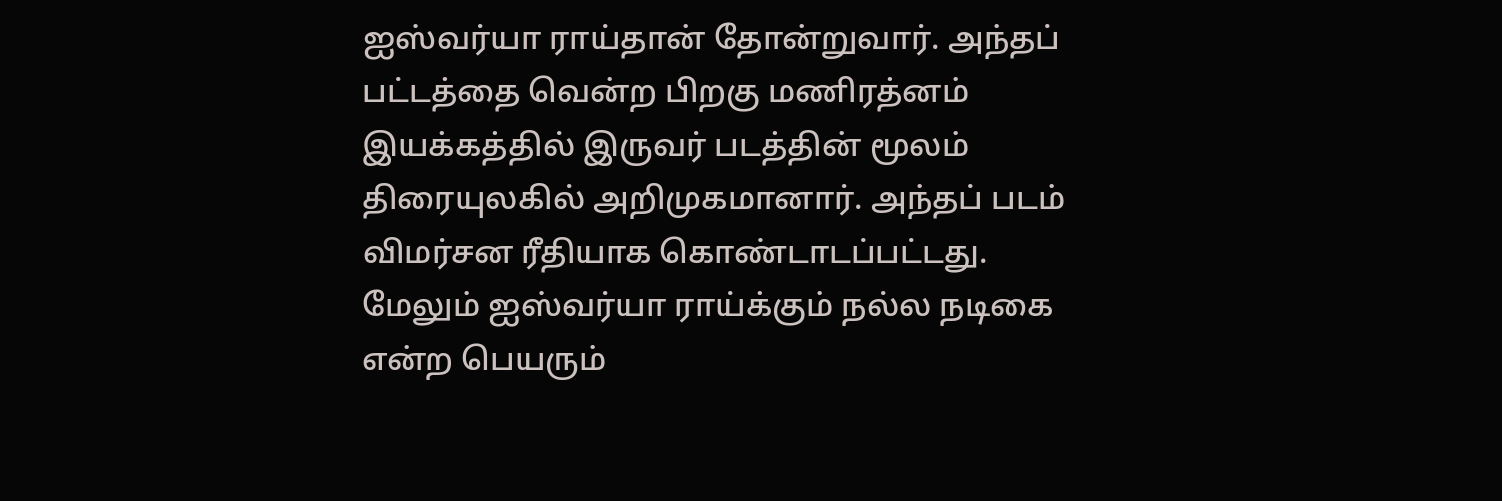ஐஸ்வர்யா ராய்தான் தோன்றுவார். அந்தப் பட்டத்தை வென்ற பிறகு மணிரத்னம் இயக்கத்தில் இருவர் படத்தின் மூலம் திரையுலகில் அறிமுகமானார். அந்தப் படம் விமர்சன ரீதியாக கொண்டாடப்பட்டது. மேலும் ஐஸ்வர்யா ராய்க்கும் நல்ல நடிகை என்ற பெயரும்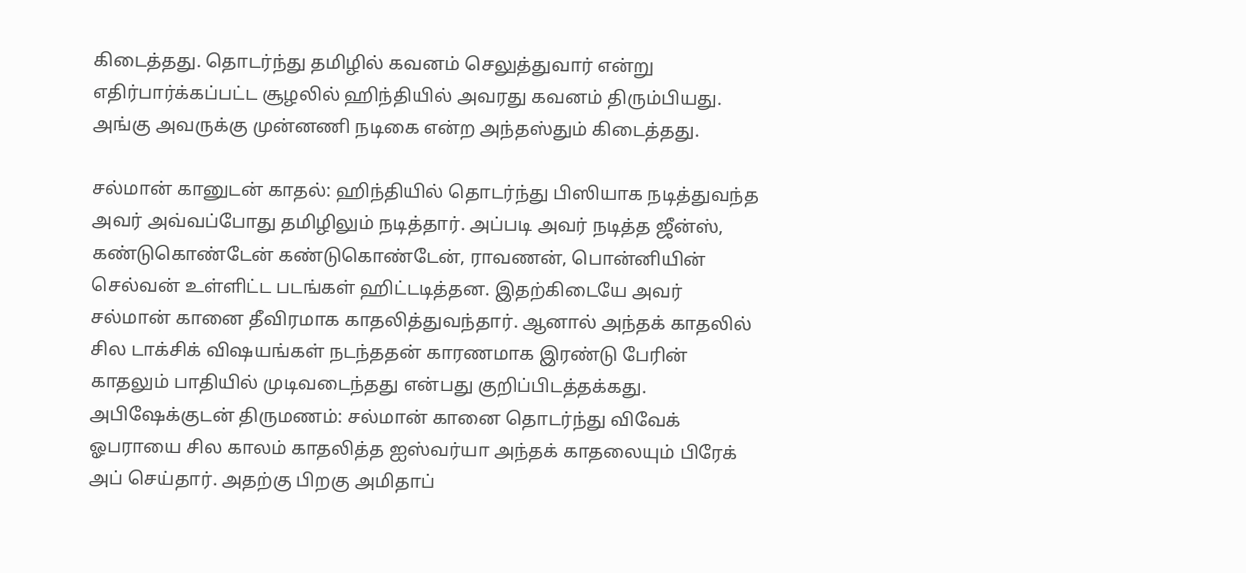கிடைத்தது. தொடர்ந்து தமிழில் கவனம் செலுத்துவார் என்று எதிர்பார்க்கப்பட்ட சூழலில் ஹிந்தியில் அவரது கவனம் திரும்பியது. அங்கு அவருக்கு முன்னணி நடிகை என்ற அந்தஸ்தும் கிடைத்தது.

சல்மான் கானுடன் காதல்: ஹிந்தியில் தொடர்ந்து பிஸியாக நடித்துவந்த அவர் அவ்வப்போது தமிழிலும் நடித்தார். அப்படி அவர் நடித்த ஜீன்ஸ், கண்டுகொண்டேன் கண்டுகொண்டேன், ராவணன், பொன்னியின் செல்வன் உள்ளிட்ட படங்கள் ஹிட்டடித்தன. இதற்கிடையே அவர் சல்மான் கானை தீவிரமாக காதலித்துவந்தார். ஆனால் அந்தக் காதலில் சில டாக்சிக் விஷயங்கள் நடந்ததன் காரணமாக இரண்டு பேரின் காதலும் பாதியில் முடிவடைந்தது என்பது குறிப்பிடத்தக்கது.
அபிஷேக்குடன் திருமணம்: சல்மான் கானை தொடர்ந்து விவேக் ஓபராயை சில காலம் காதலித்த ஐஸ்வர்யா அந்தக் காதலையும் பிரேக் அப் செய்தார். அதற்கு பிறகு அமிதாப்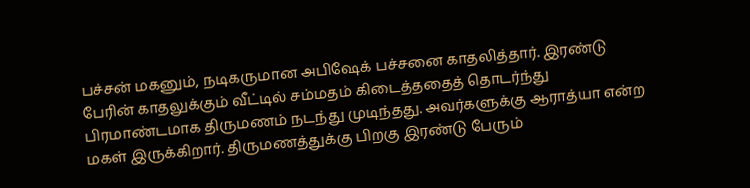பச்சன் மகனும், நடிகருமான அபிஷேக் பச்சனை காதலித்தார். இரண்டு பேரின் காதலுக்கும் வீட்டில் சம்மதம் கிடைத்ததைத் தொடர்ந்து பிரமாண்டமாக திருமணம் நடந்து முடிந்தது. அவர்களுக்கு ஆராத்யா என்ற மகள் இருக்கிறார். திருமணத்துக்கு பிறகு இரண்டு பேரும்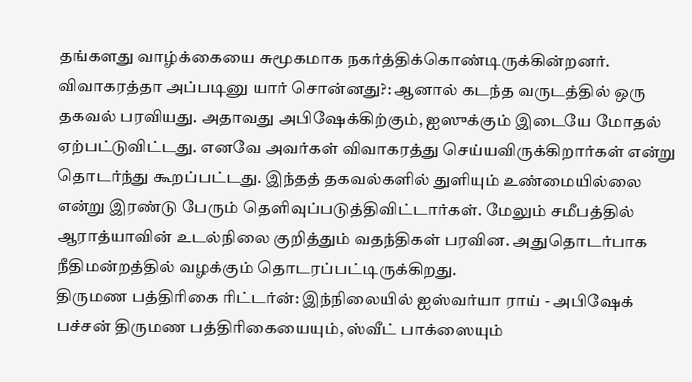தங்களது வாழ்க்கையை சுமூகமாக நகர்த்திக்கொண்டிருக்கின்றனர்.
விவாகரத்தா அப்படினு யார் சொன்னது?: ஆனால் கடந்த வருடத்தில் ஒரு தகவல் பரவியது. அதாவது அபிஷேக்கிற்கும், ஐஸுக்கும் இடையே மோதல் ஏற்பட்டுவிட்டது. எனவே அவர்கள் விவாகரத்து செய்யவிருக்கிறார்கள் என்று தொடர்ந்து கூறப்பட்டது. இந்தத் தகவல்களில் துளியும் உண்மையில்லை என்று இரண்டு பேரும் தெளிவுப்படுத்திவிட்டார்கள். மேலும் சமீபத்தில் ஆராத்யாவின் உடல்நிலை குறித்தும் வதந்திகள் பரவின. அதுதொடர்பாக நீதிமன்றத்தில் வழக்கும் தொடரப்பட்டிருக்கிறது.
திருமண பத்திரிகை ரிட்டர்ன்: இந்நிலையில் ஐஸ்வர்யா ராய் - அபிஷேக் பச்சன் திருமண பத்திரிகையையும், ஸ்வீட் பாக்ஸையும்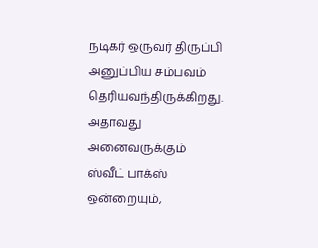நடிகர் ஒருவர் திருப்பி அனுப்பிய சம்பவம் தெரியவந்திருக்கிறது. அதாவது அனைவருக்கும் ஸ்வீட் பாக்ஸ் ஒன்றையும்,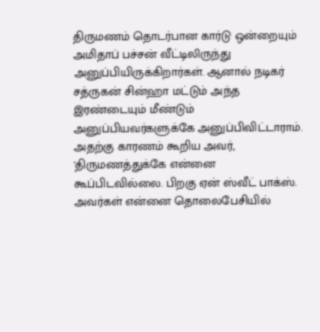திருமணம் தொடர்பான கார்டு ஒன்றையும் அமிதாப் பச்சன் வீட்டிலிருந்து அனுப்பியிருக்கிறார்கள். ஆனால் நடிகர் சத்ருகன் சின்ஹா மட்டும் அந்த இரண்டையும் மீண்டும் அனுப்பியவர்களுக்கே அனுப்பிவிட்டாராம். அதற்கு காரணம் கூறிய அவர், 'திருமணத்துக்கே என்னை கூப்பிடவில்லை. பிறகு ஏன் ஸ்வீட் பாக்ஸ். அவர்கள் என்னை தொலைபேசியில்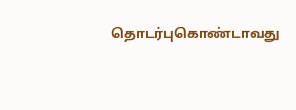தொடர்புகொண்டாவது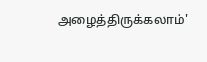அழைத்திருக்கலாம்'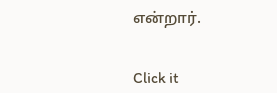என்றார்.


Click it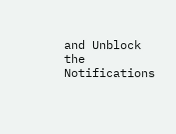and Unblock the Notifications